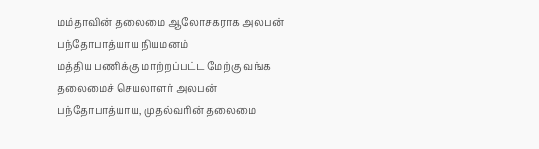மம்தாவின் தலைமை ஆலோசகராக அலபன் பந்தோபாத்யாய நியமனம்
மத்திய பணிக்கு மாற்றப்பட்ட மேற்கு வங்க தலைமைச் செயலாளர் அலபன் பந்தோபாத்யாய, முதல்வரின் தலைமை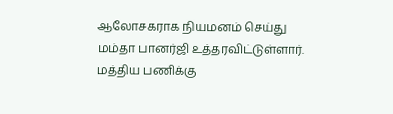ஆலோசகராக நியமனம் செய்து மம்தா பானர்ஜி உத்தரவிட்டுள்ளார்.
மத்திய பணிக்கு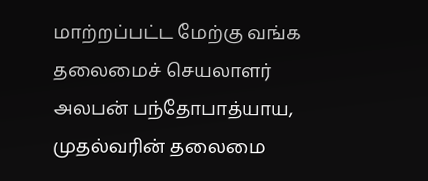மாற்றப்பட்ட மேற்கு வங்க தலைமைச் செயலாளர் அலபன் பந்தோபாத்யாய, முதல்வரின் தலைமை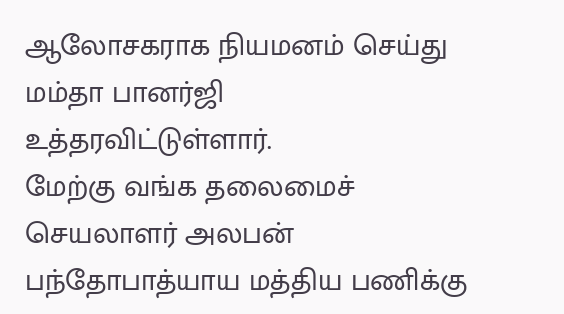ஆலோசகராக நியமனம் செய்து மம்தா பானர்ஜி உத்தரவிட்டுள்ளார்.
மேற்கு வங்க தலைமைச் செயலாளர் அலபன் பந்தோபாத்யாய மத்திய பணிக்கு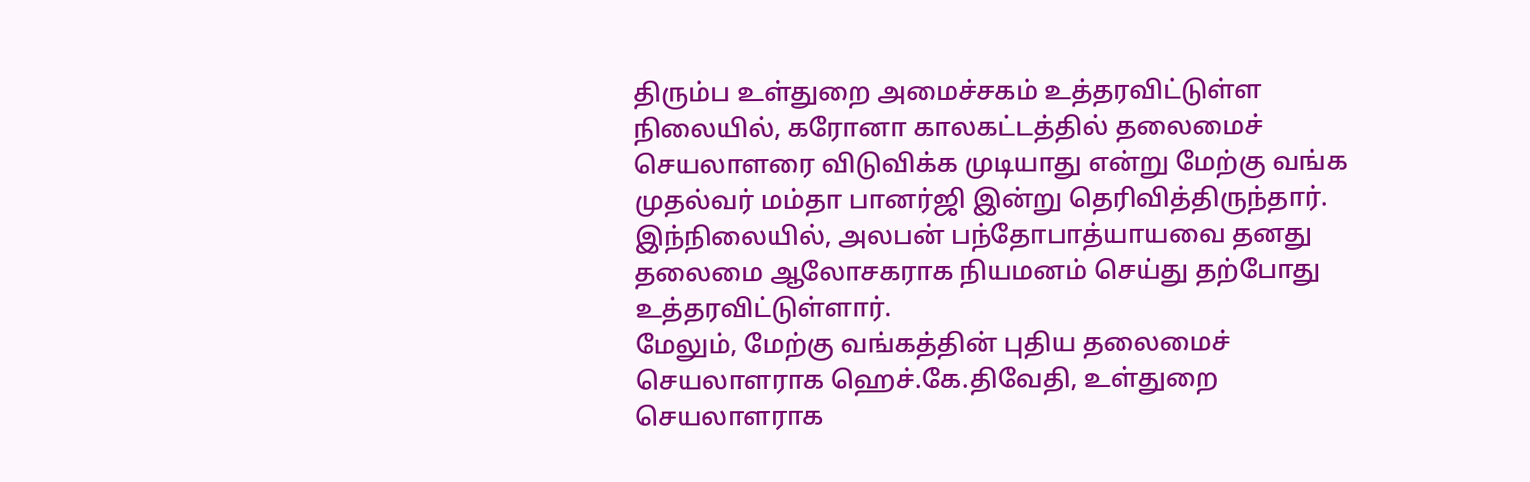திரும்ப உள்துறை அமைச்சகம் உத்தரவிட்டுள்ள நிலையில், கரோனா காலகட்டத்தில் தலைமைச் செயலாளரை விடுவிக்க முடியாது என்று மேற்கு வங்க முதல்வர் மம்தா பானர்ஜி இன்று தெரிவித்திருந்தார்.
இந்நிலையில், அலபன் பந்தோபாத்யாயவை தனது தலைமை ஆலோசகராக நியமனம் செய்து தற்போது உத்தரவிட்டுள்ளார்.
மேலும், மேற்கு வங்கத்தின் புதிய தலைமைச் செயலாளராக ஹெச்.கே.திவேதி, உள்துறை செயலாளராக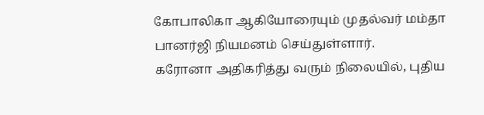கோபாலிகா ஆகியோரையும் முதல்வர் மம்தா பானர்ஜி நியமனம் செய்துள்ளார்.
கரோனா அதிகரித்து வரும் நிலையில், புதிய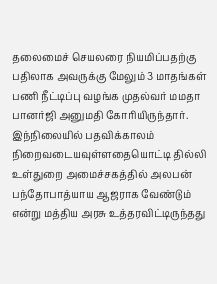தலைமைச் செயலரை நியமிப்பதற்கு பதிலாக அவருக்கு மேலும் 3 மாதங்கள் பணி நீட்டிப்பு வழங்க முதல்வர் மமதா பானர்ஜி அனுமதி கோரியிருந்தார்.
இந்நிலையில் பதவிக்காலம் நிறைவடையவுள்ளதையொட்டி தில்லி உள்துறை அமைச்சகத்தில் அலபன் பந்தோபாத்யாய ஆஜராக வேண்டும் என்று மத்திய அரசு உத்தரவிட்டிருந்தது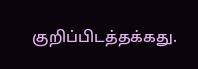குறிப்பிடத்தக்கது.